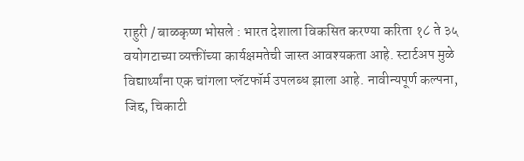राहुरी / बाळकृष्ण भोसले : भारत देशाला विकसित करण्या करिता १८ ते ३५ वयोगटाच्या व्यक्तींच्या कार्यक्षमतेची जास्त आवश्यकता आहे. स्टार्टअप मुळे विद्यार्थ्यांना एक चांगला प्लॅटफॉर्म उपलब्ध झाला आहे. नावीन्यपूर्ण कल्पना, जिद्द, चिकाटी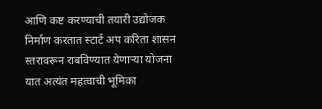आणि कष्ट करण्याची तयारी उद्योजक निर्माण करतात स्टार्ट अप करिता शासन स्तरावरून राबविण्यात येणाऱ्या योजना यात अत्यंत महत्वाची भूमिका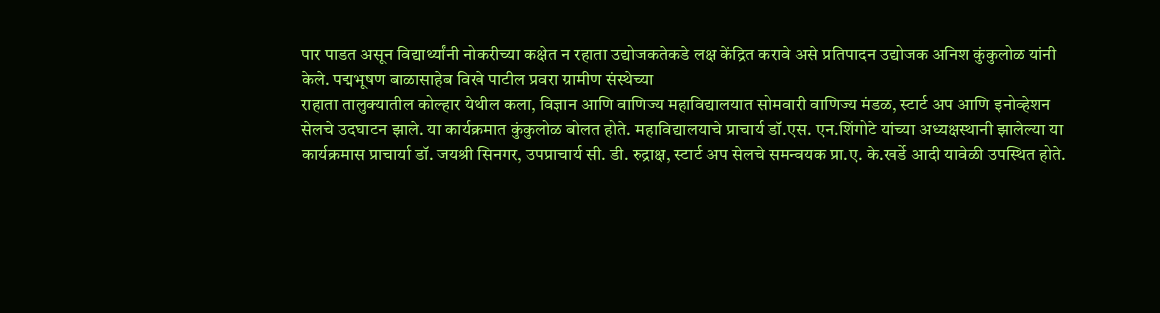पार पाडत असून विद्यार्थ्यांनी नोकरीच्या कक्षेत न रहाता उद्योजकतेकडे लक्ष केंद्रित करावे असे प्रतिपादन उद्योजक अनिश कुंकुलोळ यांनी केले. पद्मभूषण बाळासाहेब विखे पाटील प्रवरा ग्रामीण संस्थेच्या
राहाता तालुक्यातील कोल्हार येथील कला, विज्ञान आणि वाणिज्य महाविद्यालयात सोमवारी वाणिज्य मंडळ, स्टार्ट अप आणि इनोव्हेशन सेलचे उदघाटन झाले. या कार्यक्रमात कुंकुलोळ बोलत होते. महाविद्यालयाचे प्राचार्य डॉ.एस. एन.शिंगोटे यांच्या अध्यक्षस्थानी झालेल्या या कार्यक्रमास प्राचार्या डॉ. जयश्री सिनगर, उपप्राचार्य सी. डी. रुद्राक्ष, स्टार्ट अप सेलचे समन्वयक प्रा.ए. के.खर्डे आदी यावेळी उपस्थित होते.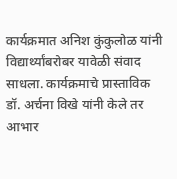कार्यक्रमात अनिश कुंकुलोळ यांनी विद्यार्थ्यांबरोबर यावेळी संवाद साधला. कार्यक्रमाचे प्रास्ताविक डॉ. अर्चना विखे यांनी केले तर आभार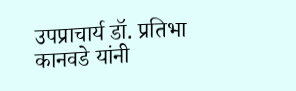उपप्राचार्य डॉ. प्रतिभा कानवडे यांनी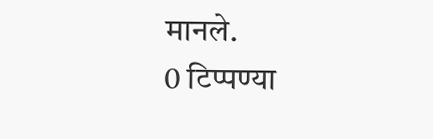मानले.
0 टिप्पण्या